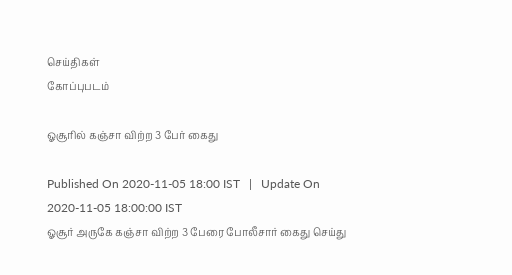செய்திகள்
கோப்புபடம்

ஓசூரில் கஞ்சா விற்ற 3 பேர் கைது

Published On 2020-11-05 18:00 IST   |   Update On 2020-11-05 18:00:00 IST
ஓசூர் அருகே கஞ்சா விற்ற 3 பேரை போலீசார் கைது செய்து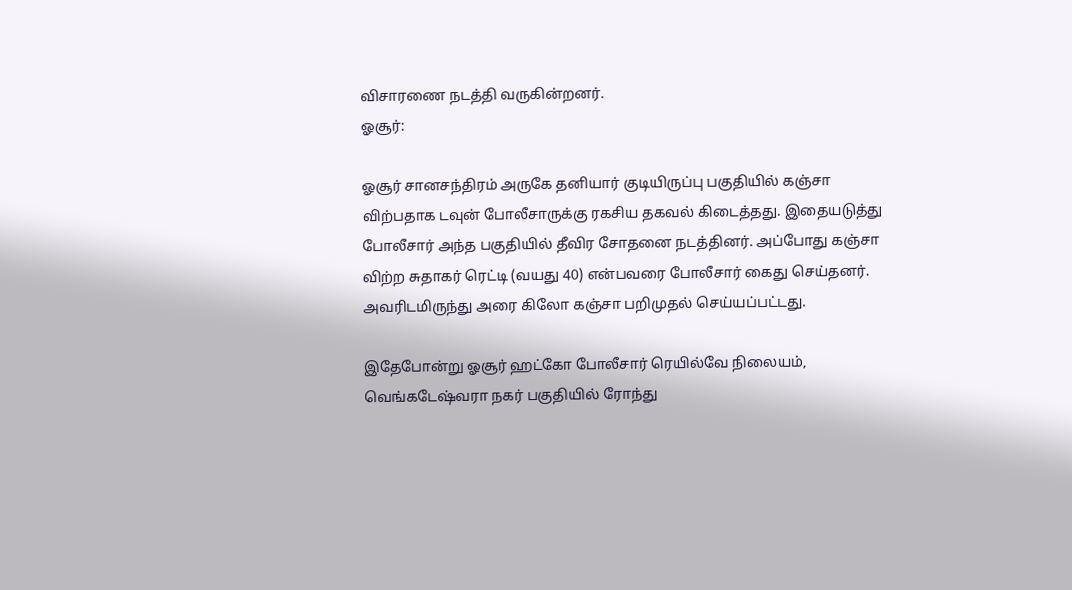விசாரணை நடத்தி வருகின்றனர்.
ஓசூர்:

ஓசூர் சானசந்திரம் அருகே தனியார் குடியிருப்பு பகுதியில் கஞ்சா விற்பதாக டவுன் போலீசாருக்கு ரகசிய தகவல் கிடைத்தது. இதையடுத்து போலீசார் அந்த பகுதியில் தீவிர சோதனை நடத்தினர். அப்போது கஞ்சா விற்ற சுதாகர் ரெட்டி (வயது 40) என்பவரை போலீசார் கைது செய்தனர். அவரிடமிருந்து அரை கிலோ கஞ்சா பறிமுதல் செய்யப்பட்டது.

இதேபோன்று ஓசூர் ஹட்கோ போலீசார் ரெயில்வே நிலையம், வெங்கடேஷ்வரா நகர் பகுதியில் ரோந்து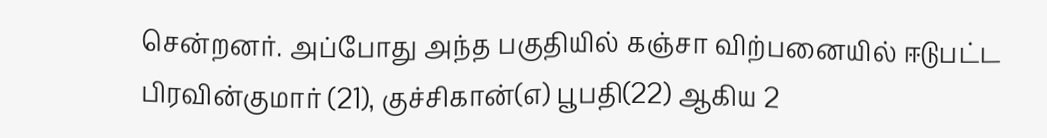சென்றனர். அப்போது அந்த பகுதியில் கஞ்சா விற்பனையில் ஈடுபட்ட பிரவின்குமார் (21), குச்சிகான்(எ) பூபதி(22) ஆகிய 2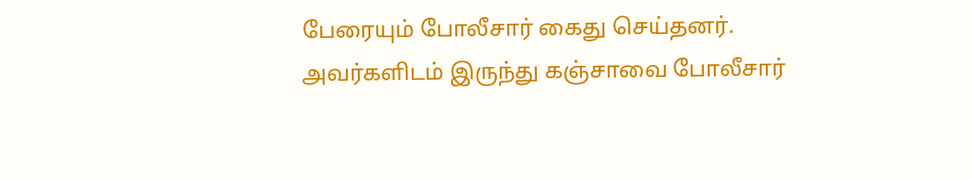பேரையும் போலீசார் கைது செய்தனர். அவர்களிடம் இருந்து கஞ்சாவை போலீசார்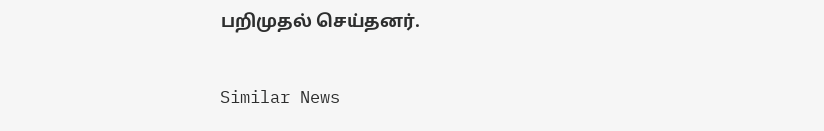பறிமுதல் செய்தனர்.

Similar News